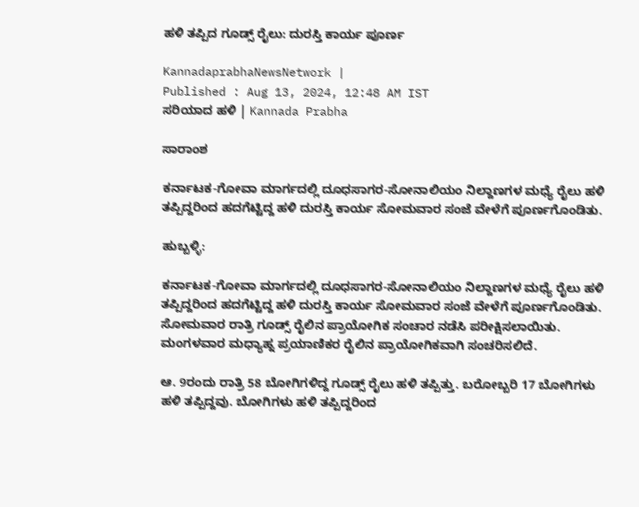ಹಳಿ ತಪ್ಪಿದ ಗೂಡ್ಸ್‌ ರೈಲು: ದುರಸ್ತಿ ಕಾರ್ಯ ಪೂರ್ಣ

KannadaprabhaNewsNetwork |
Published : Aug 13, 2024, 12:48 AM IST
ಸರಿಯಾದ ಹಳಿ | Kannada Prabha

ಸಾರಾಂಶ

ಕರ್ನಾಟಕ-ಗೋವಾ ಮಾರ್ಗದಲ್ಲಿ ದೂಧಸಾಗರ-ಸೋನಾಲಿಯಂ ನಿಲ್ದಾಣಗಳ ಮಧ್ಯೆ ರೈಲು ಹಳಿ ತಪ್ಪಿದ್ದರಿಂದ ಹದಗೆಟ್ಟಿದ್ದ ಹಳಿ ದುರಸ್ತಿ ಕಾರ್ಯ ಸೋಮವಾರ ಸಂಜೆ ವೇಳೆಗೆ ಪೂರ್ಣಗೊಂಡಿತು.

ಹುಬ್ಬಳ್ಳಿ:

ಕರ್ನಾಟಕ-ಗೋವಾ ಮಾರ್ಗದಲ್ಲಿ ದೂಧಸಾಗರ-ಸೋನಾಲಿಯಂ ನಿಲ್ದಾಣಗಳ ಮಧ್ಯೆ ರೈಲು ಹಳಿ ತಪ್ಪಿದ್ದರಿಂದ ಹದಗೆಟ್ಟಿದ್ದ ಹಳಿ ದುರಸ್ತಿ ಕಾರ್ಯ ಸೋಮವಾರ ಸಂಜೆ ವೇಳೆಗೆ ಪೂರ್ಣಗೊಂಡಿತು. ಸೋಮವಾರ ರಾತ್ರಿ ಗೂಡ್ಸ್‌ ರೈಲಿನ ಪ್ರಾಯೋಗಿಕ ಸಂಚಾರ ನಡೆಸಿ ಪರೀಕ್ಷಿಸಲಾಯಿತು. ಮಂಗಳವಾರ ಮಧ್ಯಾಹ್ನ ಪ್ರಯಾಣಿಕರ ರೈಲಿನ ಪ್ರಾಯೋಗಿಕವಾಗಿ ಸಂಚರಿಸಲಿದೆ.

ಆ. 9ರಂದು ರಾತ್ರಿ 58 ಬೋಗಿಗಳಿದ್ದ ಗೂಡ್ಸ್‌ ರೈಲು ಹಳಿ ತಪ್ಪಿತ್ತು. ಬರೋಬ್ಬರಿ 17 ಬೋಗಿಗಳು ಹಳಿ ತಪ್ಪಿದ್ದವು. ಬೋಗಿಗಳು ಹಳಿ ತಪ್ಪಿದ್ದರಿಂದ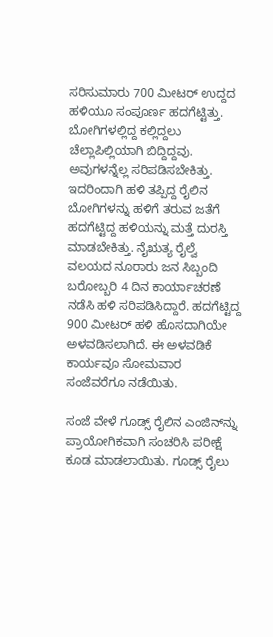ಸರಿಸುಮಾರು 700 ಮೀಟರ್‌ ಉದ್ದದ ಹಳಿಯೂ ಸಂಪೂರ್ಣ ಹದಗೆಟ್ಟಿತ್ತು. ಬೋಗಿಗಳಲ್ಲಿದ್ದ ಕಲ್ಲಿದ್ದಲು ಚೆಲ್ಲಾಪಿಲ್ಲಿಯಾಗಿ ಬಿದ್ದಿದ್ದವು. ಅವುಗಳನ್ನೆಲ್ಲ ಸರಿಪಡಿಸಬೇಕಿತ್ತು. ಇದರಿಂದಾಗಿ ಹಳಿ ತಪ್ಪಿದ್ದ ರೈಲಿನ ಬೋಗಿಗಳನ್ನು ಹಳಿಗೆ ತರುವ ಜತೆಗೆ ಹದಗೆಟ್ಟಿದ್ದ ಹಳಿಯನ್ನು ಮತ್ತೆ ದುರಸ್ತಿ ಮಾಡಬೇಕಿತ್ತು. ನೈಋತ್ಯ ರೈಲ್ವೆ ವಲಯದ ನೂರಾರು ಜನ ಸಿಬ್ಬಂದಿ ಬರೋಬ್ಬರಿ 4 ದಿನ ಕಾರ್ಯಾಚರಣೆ ನಡೆಸಿ ಹಳಿ ಸರಿಪಡಿಸಿದ್ದಾರೆ. ಹದಗೆಟ್ಟಿದ್ದ 900 ಮೀಟರ್‌ ಹಳಿ ಹೊಸದಾಗಿಯೇ ಅಳವಡಿಸಲಾಗಿದೆ. ಈ ಅಳವಡಿಕೆ ಕಾರ್ಯವೂ ಸೋಮವಾರ ಸಂಜೆವರೆಗೂ ನಡೆಯಿತು.

ಸಂಜೆ ವೇಳೆ ಗೂಡ್ಸ್‌ ರೈಲಿನ ಎಂಜಿನ್‌ನ್ನು ಪ್ರಾಯೋಗಿಕವಾಗಿ ಸಂಚರಿಸಿ ಪರೀಕ್ಷೆ ಕೂಡ ಮಾಡಲಾಯಿತು. ಗೂಡ್ಸ್‌ ರೈಲು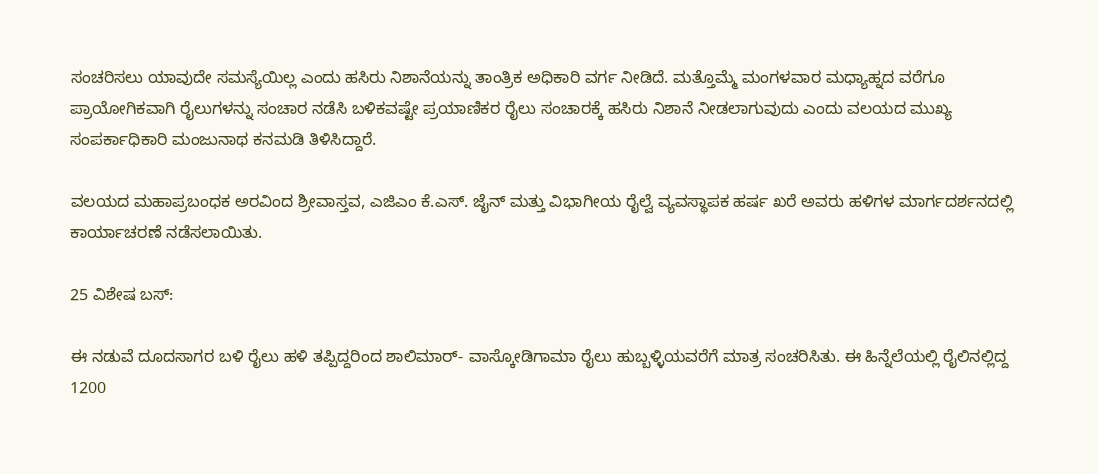ಸಂಚರಿಸಲು ಯಾವುದೇ ಸಮಸ್ಯೆಯಿಲ್ಲ ಎಂದು ಹಸಿರು ನಿಶಾನೆಯನ್ನು ತಾಂತ್ರಿಕ ಅಧಿಕಾರಿ ವರ್ಗ ನೀಡಿದೆ. ಮತ್ತೊಮ್ಮೆ ಮಂಗಳವಾರ ಮಧ್ಯಾಹ್ನದ ವರೆಗೂ ಪ್ರಾಯೋಗಿಕವಾಗಿ ರೈಲುಗಳನ್ನು ಸಂಚಾರ ನಡೆಸಿ ಬಳಿಕವಷ್ಟೇ ಪ್ರಯಾಣಿಕರ ರೈಲು ಸಂಚಾರಕ್ಕೆ ಹಸಿರು ನಿಶಾನೆ ನೀಡಲಾಗುವುದು ಎಂದು ವಲಯದ ಮುಖ್ಯ ಸಂಪರ್ಕಾಧಿಕಾರಿ ಮಂಜುನಾಥ ಕನಮಡಿ ತಿಳಿಸಿದ್ದಾರೆ.

ವಲಯದ ಮಹಾಪ್ರಬಂಧಕ ಅರವಿಂದ ಶ್ರೀವಾಸ್ತವ, ಎಜಿಎಂ ಕೆ.ಎಸ್. ಜೈನ್ ಮತ್ತು ವಿಭಾಗೀಯ ರೈಲ್ವೆ ವ್ಯವಸ್ಥಾಪಕ ಹರ್ಷ ಖರೆ ಅವರು ಹಳಿಗಳ ಮಾರ್ಗದರ್ಶನದಲ್ಲಿ ಕಾರ್ಯಾಚರಣೆ ನಡೆಸಲಾಯಿತು.

25 ವಿಶೇಷ ಬಸ್‌:

ಈ ನಡುವೆ ದೂದಸಾಗರ ಬಳಿ ರೈಲು ಹಳಿ ತಪ್ಪಿದ್ದರಿಂದ ಶಾಲಿಮಾರ್‌- ವಾಸ್ಕೋಡಿಗಾಮಾ ರೈಲು ಹುಬ್ಬಳ್ಳಿಯವರೆಗೆ ಮಾತ್ರ ಸಂಚರಿಸಿತು. ಈ ಹಿನ್ನೆಲೆಯಲ್ಲಿ ರೈಲಿನಲ್ಲಿದ್ದ 1200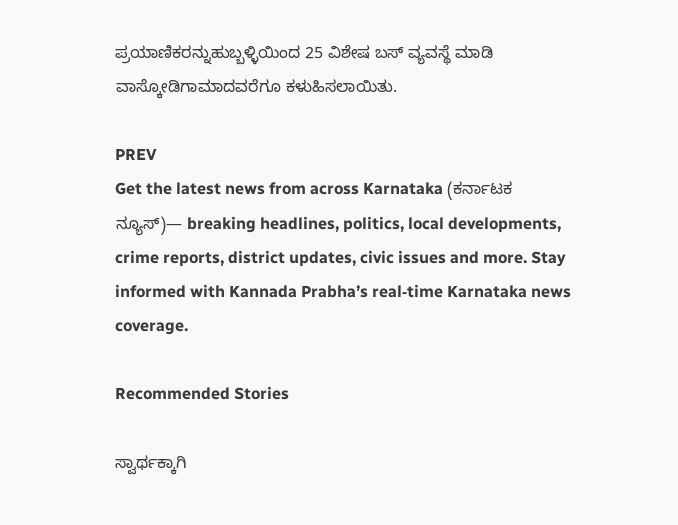ಪ್ರಯಾಣಿಕರನ್ನುಹುಬ್ಬಳ್ಳಿಯಿಂದ 25 ವಿಶೇಷ ಬಸ್‌ ವ್ಯವಸ್ಥೆ ಮಾಡಿ ವಾಸ್ಕೋಡಿಗಾಮಾದವರೆಗೂ ಕಳುಹಿಸಲಾಯಿತು.

PREV
Get the latest news from across Karnataka (ಕರ್ನಾಟಕ ನ್ಯೂಸ್)— breaking headlines, politics, local developments, crime reports, district updates, civic issues and more. Stay informed with Kannada Prabha’s real‑time Karnataka news coverage.

Recommended Stories

ಸ್ವಾರ್ಥಕ್ಕಾಗಿ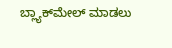ಬ್ಲ್ಯಾಕ್‌ಮೇಲ್‌ ಮಾಡಲು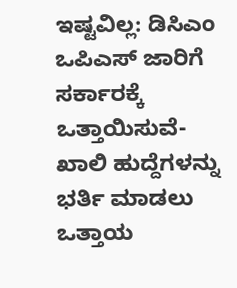ಇಷ್ಟವಿಲ್ಲ: ಡಿಸಿಎಂ
ಒಪಿಎಸ್‌ ಜಾರಿಗೆ ಸರ್ಕಾರಕ್ಕೆ ಒತ್ತಾಯಿಸುವೆ-ಖಾಲಿ ಹುದ್ದೆಗಳನ್ನು ಭರ್ತಿ ಮಾಡಲು ಒತ್ತಾಯ